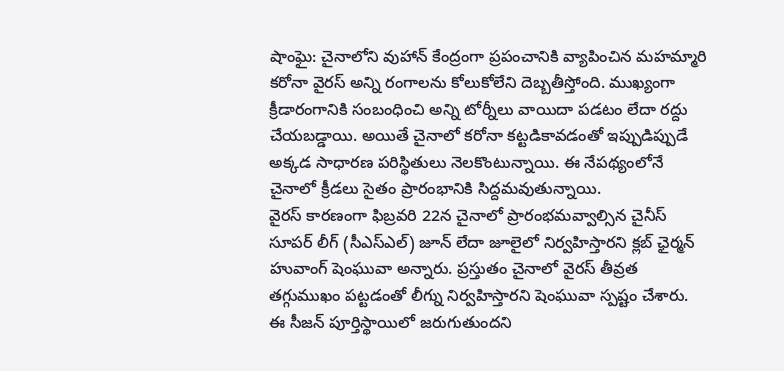షాంఘై: చైనాలోని వుహాన్ కేంద్రంగా ప్రపంచానికి వ్యాపించిన మహమ్మారి కరోనా వైరస్ అన్ని రంగాలను కోలుకోలేని దెబ్బతీస్తోంది. ముఖ్యంగా క్రీడారంగానికి సంబంధించి అన్ని టోర్నీలు వాయిదా పడటం లేదా రద్దు చేయబడ్డాయి. అయితే చైనాలో కరోనా కట్టడికావడంతో ఇప్పుడిప్పుడే అక్కడ సాధారణ పరిస్థితులు నెలకొంటున్నాయి. ఈ నేపథ్యంలోనే చైనాలో క్రీడలు సైతం ప్రారంభానికి సిద్దమవుతున్నాయి.
వైరస్ కారణంగా ఫిబ్రవరి 22న చైనాలో ప్రారంభమవ్వాల్సిన చైనీస్ సూపర్ లీగ్ (సీఎస్ఎల్) జూన్ లేదా జూలైలో నిర్వహిస్తారని క్లబ్ ఛైర్మన్ హువాంగ్ షెంఘువా అన్నారు. ప్రస్తుతం చైనాలో వైరస్ తీవ్రత తగ్గుముఖం పట్టడంతో లీగ్ను నిర్వహిస్తారని షెంఘువా స్పష్టం చేశారు. ఈ సీజన్ పూర్తిస్థాయిలో జరుగుతుందని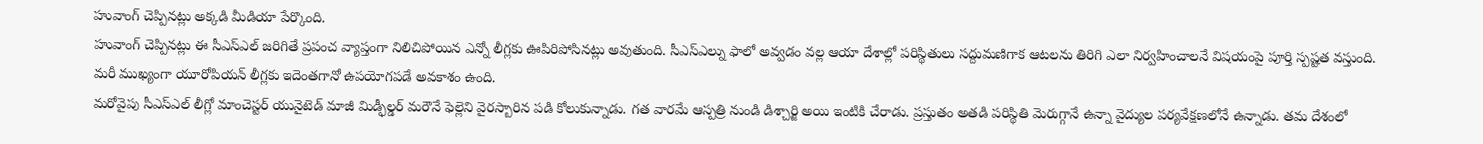హువాంగ్ చెప్పినట్లు అక్కడి మీడియా పేర్కొంది.
హువాంగ్ చెప్పినట్లు ఈ సీఎస్ఎల్ జరిగితే ప్రపంచ వ్యాప్తంగా నిలిచిపోయిన ఎన్నో లీగ్లకు ఊపిరిపోసినట్లు అవుతుంది. సీఎస్ఎల్ను ఫాలో అవ్వడం వల్ల ఆయా దేశాల్లో పరిస్థితులు సద్దుమణిగాక ఆటలను తిరిగి ఎలా నిర్వహించాలనే విషయంపై పూర్తి స్పష్టత వస్తుంది. మరీ ముఖ్యంగా యూరోపియన్ లీగ్లకు ఇదెంతగానో ఉపయోగపడే అవకాశం ఉంది.
మరోవైపు సీఎస్ఎల్ లీగ్లో మాంచెస్టర్ యునైటెడ్ మాజీ మిడ్ఫీల్డర్ మరౌనే ఫెల్లెని వైరస్బారిన పడి కోలుకున్నాడు. గత వారమే ఆస్పత్రి నుండి డిశ్చార్జి అయి ఇంటికి చేరాడు. ప్రస్తుతం అతడి పరిస్థితి మెరుగ్గానే ఉన్నా వైద్యుల పర్యవేక్షణలోనే ఉన్నాడు. తమ దేశంలో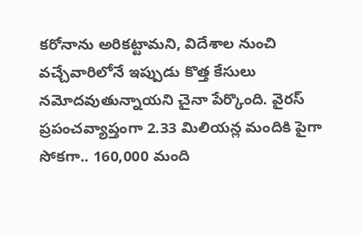కరోనాను అరికట్టామని, విదేశాల నుంచి వచ్చేవారిలోనే ఇప్పుడు కొత్త కేసులు నమోదవుతున్నాయని చైనా పేర్కొంది. వైరస్ ప్రపంచవ్యాప్తంగా 2.33 మిలియన్ల మందికి పైగా సోకగా.. 160,000 మంది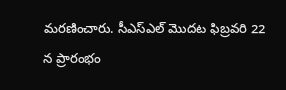మరణించారు. సీఎస్ఎల్ మొదట ఫిబ్రవరి 22 న ప్రారంభం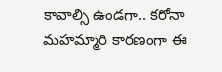కావాల్సి ఉండగా.. కరోనా మహమ్మారి కారణంగా ఈ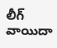లీగ్ వాయిదా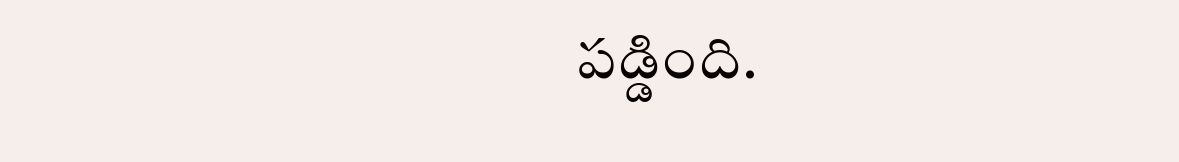పడ్డింది.